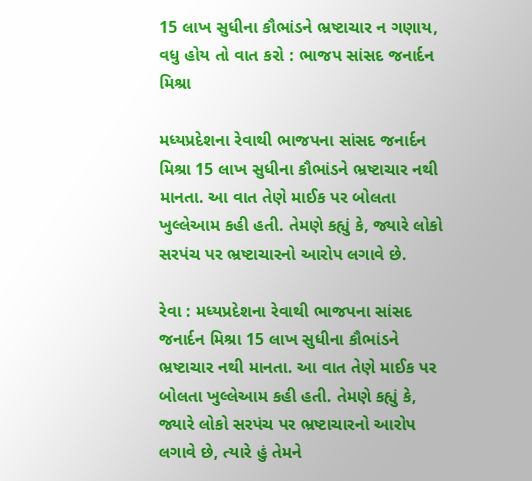15 લાખ સુધીના કૌભાંડને ભ્રષ્ટાચાર ન ગણાય, વધુ હોય તો વાત કરો : ભાજપ સાંસદ જનાર્દન મિશ્રા

મધ્યપ્રદેશના રેવાથી ભાજપના સાંસદ જનાર્દન મિશ્રા 15 લાખ સુધીના કૌભાંડને ભ્રષ્ટાચાર નથી માનતા. આ વાત તેણે માઈક પર બોલતા ખુલ્લેઆમ કહી હતી. તેમણે કહ્યું કે, જ્યારે લોકો સરપંચ પર ભ્રષ્ટાચારનો આરોપ લગાવે છે.

રેવા : મધ્યપ્રદેશના રેવાથી ભાજપના સાંસદ જનાર્દન મિશ્રા 15 લાખ સુધીના કૌભાંડને ભ્રષ્ટાચાર નથી માનતા. આ વાત તેણે માઈક પર બોલતા ખુલ્લેઆમ કહી હતી. તેમણે કહ્યું કે, જ્યારે લોકો સરપંચ પર ભ્રષ્ટાચારનો આરોપ લગાવે છે, ત્યારે હું તેમને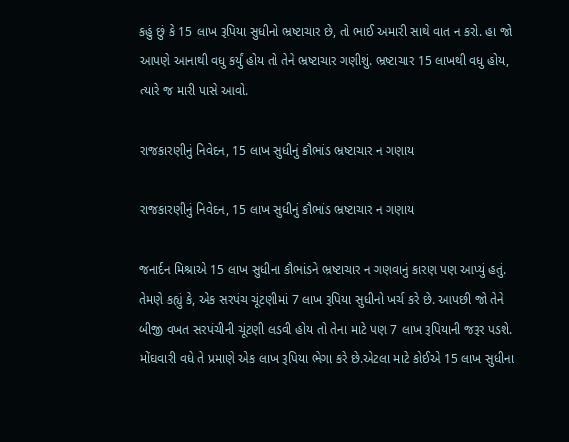કહું છું કે 15 લાખ રૂપિયા સુધીનો ભ્રષ્ટાચાર છે, તો ભાઈ અમારી સાથે વાત ન કરો. હા જો આપણે આનાથી વધુ કર્યું હોય તો તેને ભ્રષ્ટાચાર ગણીશું. ભ્રષ્ટાચાર 15 લાખથી વધુ હોય, ત્યારે જ મારી પાસે આવો.

રાજકારણીનું નિવેદન, 15 લાખ સુધીનું કૌભાંડ ભ્રષ્ટાચાર ન ગણાય

રાજકારણીનું નિવેદન, 15 લાખ સુધીનું કૌભાંડ ભ્રષ્ટાચાર ન ગણાય

જનાર્દન મિશ્રાએ 15 લાખ સુધીના કૌભાંડને ભ્રષ્ટાચાર ન ગણવાનું કારણ પણ આપ્યું હતું. તેમણે કહ્યું કે, એક સરપંચ ચૂંટણીમાં 7 લાખ રૂપિયા સુધીનો ખર્ચ કરે છે. આપછી જો તેને બીજી વખત સરપંચીની ચૂંટણી લડવી હોય તો તેના માટે પણ 7 લાખ રૂપિયાની જરૂર પડશે. મોંઘવારી વધે તે પ્રમાણે એક લાખ રૂપિયા ભેગા કરે છે.એટલા માટે કોઈએ 15 લાખ સુધીના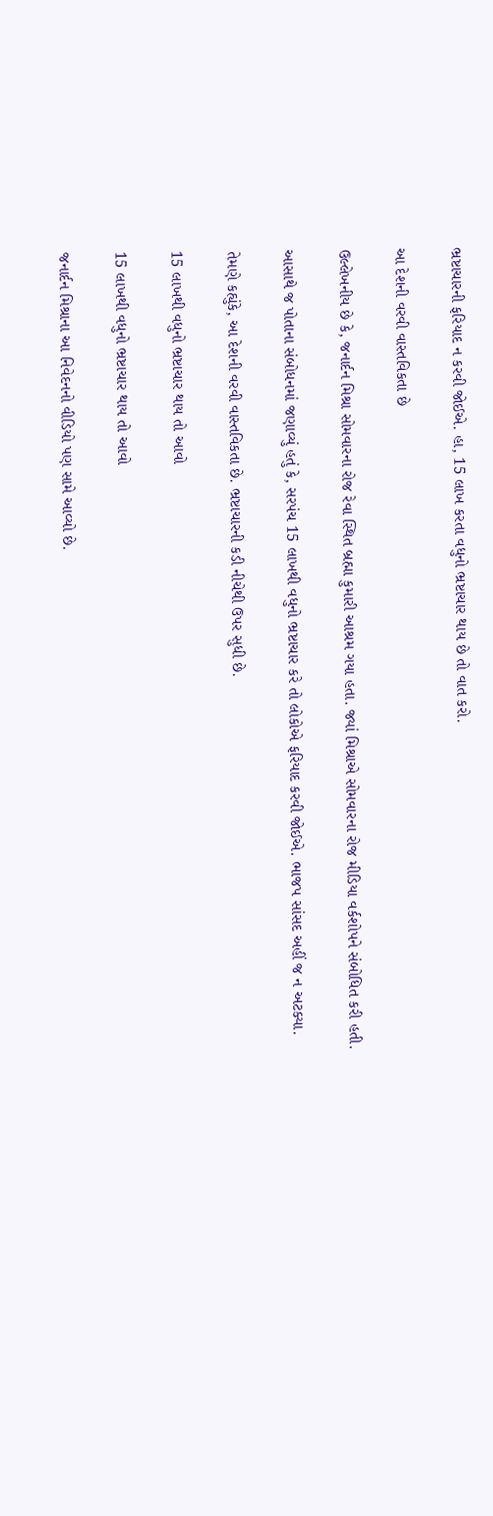ભ્રષ્ટાચારની ફરિયાદ ન કરવી જોઈએ. હા, 15 લાખ કરતા વધુનો ભ્રષ્ટાચાર થાય છે તો વાત કરો.

આ દેશની વરવી વાસ્તવિકતા છે

ઉલ્લેખનીય છે કે, જનાર્દન મિશ્રા સોમવારના રોજ રેવા સ્થિત બ્રહ્મા કુમારી આશ્રમ ગયા હતા. જ્યાં મિશ્રાએ સોમવારના રોજ મીડિયા વર્કશોપને સંબોધિત કરી હતી.

આસાથે જ પોતાના સંબોધનમાં જણાવ્યું હતું કે, સરપંચ 15 લાખથી વધુનો ભ્રષ્ટાચાર કરે તો લોકોએ ફરિયાદ કરવી જોઈએ. ભાજપ સાંસદ અહીં જ ન અટક્યા.

તેમણે કહ્યુંકે, આ દેશની વરવી વાસ્તવિકતા છે. ભ્રષ્ટાચારની કડી નીચેથી ઉપર સુધી છે.

15 લાખથી વધુનો ભ્રષ્ટાચાર થાય તો આવો

15 લાખથી વધુનો ભ્રષ્ટાચાર થાય તો આવો

જનાર્દન મિશ્રાના આ નિવેદનનો વીડિયો પણ સામે આવ્યો છે.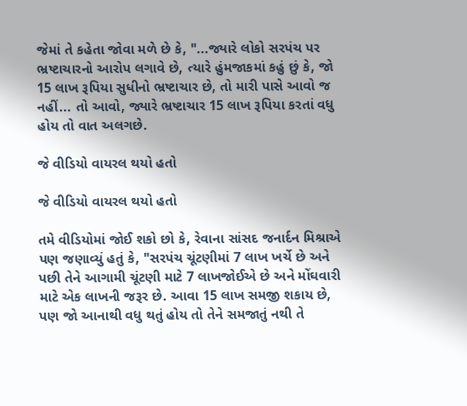જેમાં તે કહેતા જોવા મળે છે કે, "...જ્યારે લોકો સરપંચ પર ભ્રષ્ટાચારનો આરોપ લગાવે છે, ત્યારે હુંમજાકમાં કહું છું કે, જો 15 લાખ રૂપિયા સુધીનો ભ્રષ્ટાચાર છે, તો મારી પાસે આવો જ નહીં... તો આવો, જ્યારે ભ્રષ્ટાચાર 15 લાખ રૂપિયા કરતાં વધુ હોય તો વાત અલગછે.

જે વીડિયો વાયરલ થયો હતો

જે વીડિયો વાયરલ થયો હતો

તમે વીડિયોમાં જોઈ શકો છો કે, રેવાના સાંસદ જનાર્દન મિશ્રાએ પણ જણાવ્યું હતું કે, "સરપંચ ચૂંટણીમાં 7 લાખ ખર્ચે છે અને પછી તેને આગામી ચૂંટણી માટે 7 લાખજોઈએ છે અને મોંઘવારી માટે એક લાખની જરૂર છે. આવા 15 લાખ સમજી શકાય છે, પણ જો આનાથી વધુ થતું હોય તો તેને સમજાતું નથી તે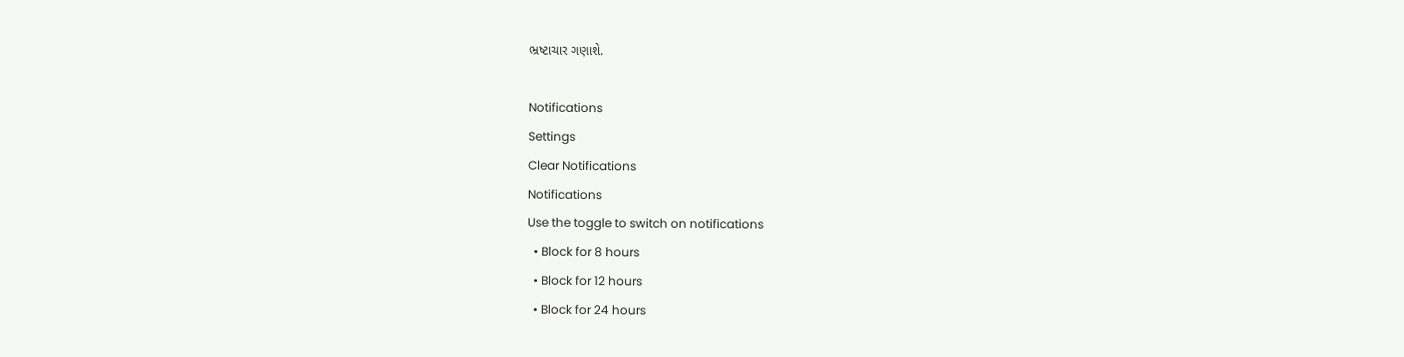ભ્રષ્ટાચાર ગણાશે.

Notifications
Settings
Clear Notifications
Notifications
Use the toggle to switch on notifications
  • Block for 8 hours
  • Block for 12 hours
  • Block for 24 hours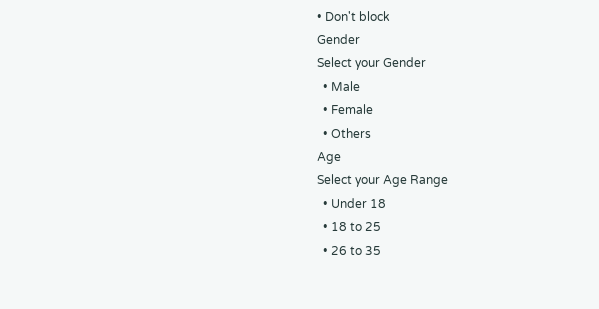• Don't block
Gender
Select your Gender
  • Male
  • Female
  • Others
Age
Select your Age Range
  • Under 18
  • 18 to 25
  • 26 to 35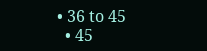• 36 to 45
  • 45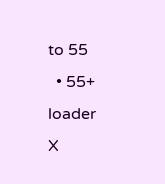to 55
  • 55+
loader
X